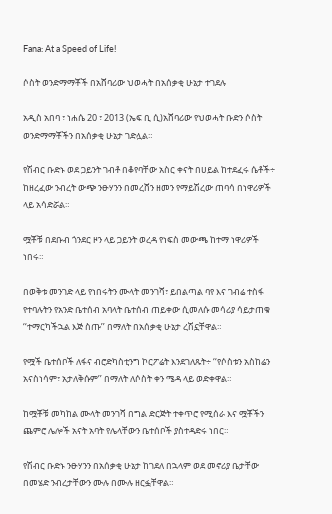Fana: At a Speed of Life!

ሶስት ወንድማማቾች በአሸባሪው ህወሓት በአሰቃቂ ሁኔታ ተገደሉ

አዲስ አበባ ፣ ነሐሴ 20 ፣ 2013 (ኤፍ ቢ ሲ)አሸባሪው የህወሓት ቡድን ሶስት ወንድማማቾችን በአሰቃቂ ሁኔታ ገድሏል።

የሽብር ቡድኑ ወደ ጋይንት ገብቶ በቆየባቸው አስር ቀናት በሀይል ከተደፈሩ ሴቶች÷ ከዘረፈው ንብረት ውጭ ንፁሃንን በመረሸን ዘመን የማይሽረው ጠባሳ በነዋሪዎች ላይ አሳድሯል።

ሟቾቹ በደቡብ ጎንደር ዞን ላይ ጋይንት ወረዳ የነፍስ መውጫ ከተማ ነዋሪዎች ነበሩ።

በወቅቱ መንገድ ላይ የነበሩትን ሙላት መንገሻ፣ ይበልጣል ባየ እና ገብሬ ተስፋ የተባሉትን የአንድ ቤተሰብ አባላት ቤተሰብ ጠይቀው ሲመለሱ መሳሪያ ሳይታጠቁ ‘‘ተማርካችኋል እጅ ስጡ’’ በማለት በአሰቃቂ ሁኔታ ረሽኗቸዋል።

የሟች ቤተሰቦች ለፋና ብሮድካስቲንግ ኮርፖሬት እንደገለጹት÷ ‘‘የሶስቱን አስከሬን አናስነሳም፣ አታለቅሱም’’ በማለት ለሶስት ቀን ሜዳ ላይ ወድቀዋል።

ከሟቾቹ መካከል ሙላት መንገሻ በግል ድርጅት ተቀጥሮ የሚሰራ እና ሟቾችን ጨምሮ ሌሎች አናት አባት የሌላቸውን ቤተሰቦች ያስተዳድሩ ነበር።

የሽብር ቡድኑ ንፁሃንን በአሰቃቂ ሁኔታ ከገደለ በኋላም ወደ መኖሪያ ቤታቸው በመሄድ ንብረታቸውን ሙሉ በሙሉ ዘርፏቸዋል።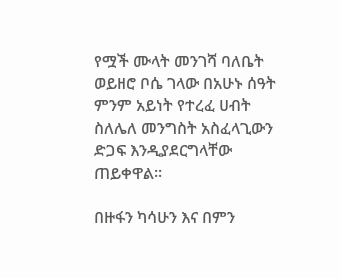የሟች ሙላት መንገሻ ባለቤት ወይዘሮ ቦሴ ገላው በአሁኑ ሰዓት ምንም አይነት የተረፈ ሀብት ስለሌለ መንግስት አስፈላጊውን ድጋፍ እንዲያደርግላቸው ጠይቀዋል።

በዙፋን ካሳሁን እና በምን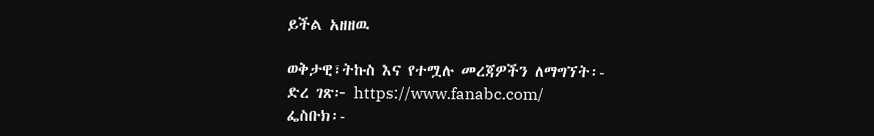ይችል አዘዘዉ

ወቅታዊ፣ትኩስ እና የተሟሉ መረጃዎችን ለማግኘት፡-
ድረ ገጽ፦ https://www.fanabc.com/
ፌስቡክ፡-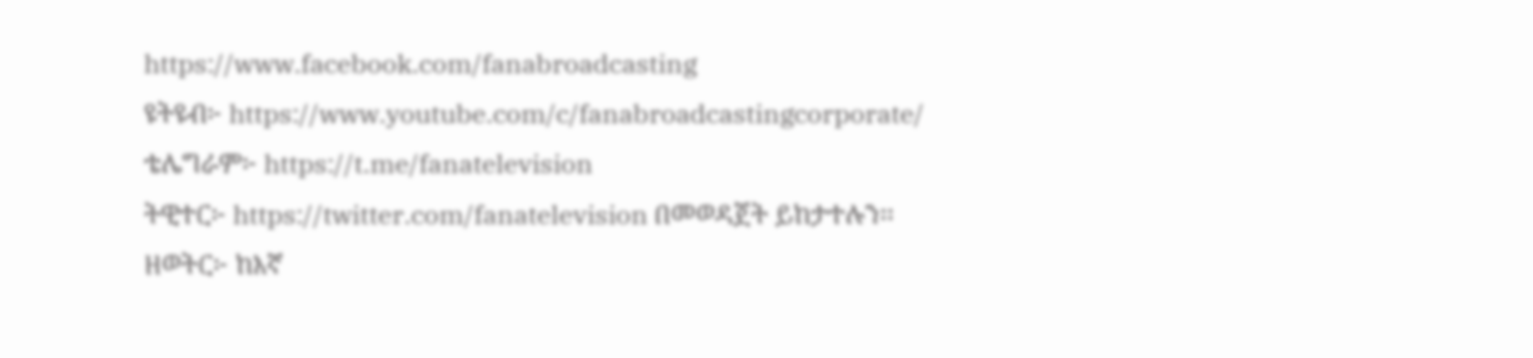https://www.facebook.com/fanabroadcasting
ዩትዩብ፦ https://www.youtube.com/c/fanabroadcastingcorporate/
ቴሌግራም፦ https://t.me/fanatelevision
ትዊተር፦ https://twitter.com/fanatelevision በመወዳጀት ይከታተሉን፡፡
ዘወትር፦ ከእኛ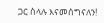ጋር ስላሉ እናመሰግናለን!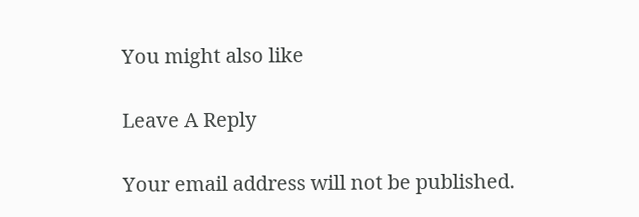You might also like

Leave A Reply

Your email address will not be published.